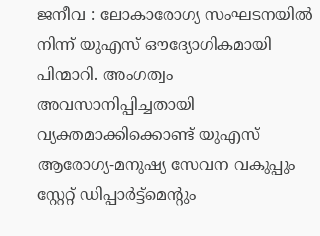ജനീവ : ലോകാരോഗ്യ സംഘടനയിൽ നിന്ന് യുഎസ് ഔദ്യോഗികമായി പിന്മാറി. അംഗത്വം അവസാനിപ്പിച്ചതായി വ്യക്തമാക്കിക്കൊണ്ട് യുഎസ് ആരോഗ്യ-മനുഷ്യ സേവന വകുപ്പും സ്റ്റേറ്റ് ഡിപ്പാർട്ട്മെന്റും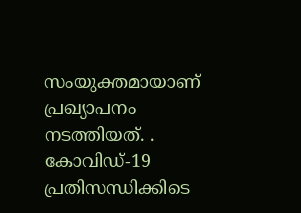സംയുക്തമായാണ് പ്രഖ്യാപനം നടത്തിയത്. . കോവിഡ്-19 പ്രതിസന്ധിക്കിടെ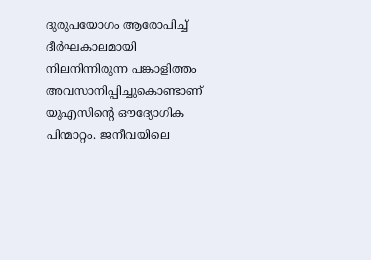ദുരുപയോഗം ആരോപിച്ച് ദീർഘകാലമായി നിലനിന്നിരുന്ന പങ്കാളിത്തം അവസാനിപ്പിച്ചുകൊണ്ടാണ് യുഎസിന്റെ ഔദ്യോഗിക പിന്മാറ്റം. ജനീവയിലെ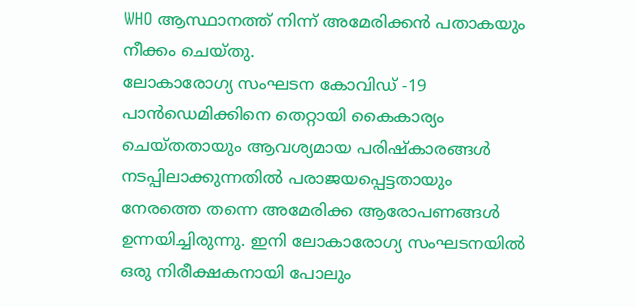WHO ആസ്ഥാനത്ത് നിന്ന് അമേരിക്കൻ പതാകയും നീക്കം ചെയ്തു.
ലോകാരോഗ്യ സംഘടന കോവിഡ് -19 പാൻഡെമിക്കിനെ തെറ്റായി കൈകാര്യം ചെയ്തതായും ആവശ്യമായ പരിഷ്കാരങ്ങൾ നടപ്പിലാക്കുന്നതിൽ പരാജയപ്പെട്ടതായും നേരത്തെ തന്നെ അമേരിക്ക ആരോപണങ്ങൾ ഉന്നയിച്ചിരുന്നു. ഇനി ലോകാരോഗ്യ സംഘടനയിൽ ഒരു നിരീക്ഷകനായി പോലും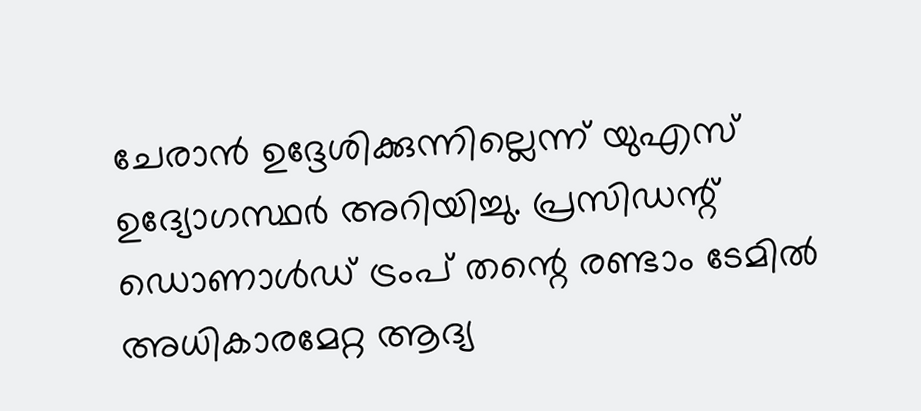ചേരാൻ ഉദ്ദേശിക്കുന്നില്ലെന്ന് യുഎസ് ഉദ്യോഗസ്ഥർ അറിയിച്ചു. പ്രസിഡന്റ് ഡൊണാൾഡ് ട്രംപ് തന്റെ രണ്ടാം ടേമിൽ അധികാരമേറ്റ ആദ്യ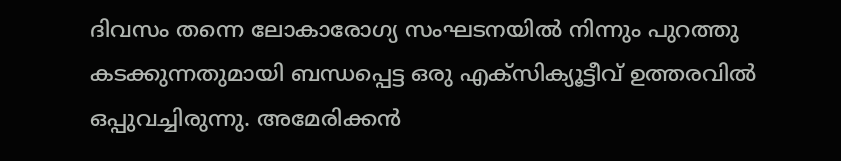ദിവസം തന്നെ ലോകാരോഗ്യ സംഘടനയിൽ നിന്നും പുറത്തു കടക്കുന്നതുമായി ബന്ധപ്പെട്ട ഒരു എക്സിക്യൂട്ടീവ് ഉത്തരവിൽ ഒപ്പുവച്ചിരുന്നു. അമേരിക്കൻ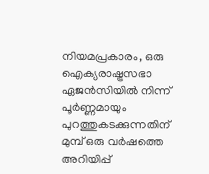നിയമപ്രകാരം, ഒരു ഐക്യരാഷ്ട്രസഭാ ഏജൻസിയിൽ നിന്ന് പൂർണ്ണമായും പുറത്തുകടക്കുന്നതിന് മുമ്പ് ഒരു വർഷത്തെ അറിയിപ്പ്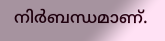നിർബന്ധമാണ്.